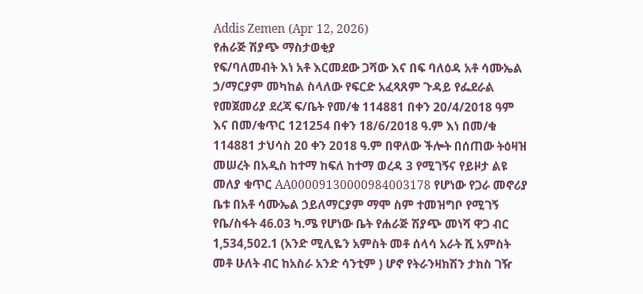Addis Zemen (Apr 12, 2026)
የሐራጅ ሽያጭ ማስታወቂያ
የፍ/ባለመብት እነ አቶ እርመደው ጋሻው እና በፍ ባለዕዳ አቶ ሳሙኤል ኃ/ማርያም መካከል ስላለው የፍርድ አፈጻጸም ጉዳይ የፌደራል የመጀመሪያ ደረጃ ፍ/ቤት የመ/ቁ 114881 በቀን 20/4/2018 ዓም እና በመ/ቁጥር 121254 በቀን 18/6/2018 ዓ.ም እነ በመ/ቁ 114881 ታህሳስ 20 ቀን 2018 ዓ.ም በዋለው ችሎት በሰጠው ትዕዛዝ መሠረት በአዲስ ከተማ ከፍለ ከተማ ወረዳ 3 የሚገኝና የይዞታ ልዩ መለያ ቁጥር AA00009130000984003178 የሆነው የጋራ መኖሪያ ቤቱ በአቶ ሳሙኤል ኃይለማርያም ማሞ ስም ተመዝግቦ የሚገኝ የቤ/ስፋት 46.03 ካ.ሜ የሆነው ቤት የሐራጅ ሽያጭ መነሻ ዋጋ ብር 1,534,502.1 (አንድ ሚሊዬን አምስት መቶ ሰላሳ አራት ሺ አምስት መቶ ሁለት ብር ከአስራ አንድ ሳንቲም ) ሆኖ የትራንዛክሽን ታክስ ገዥ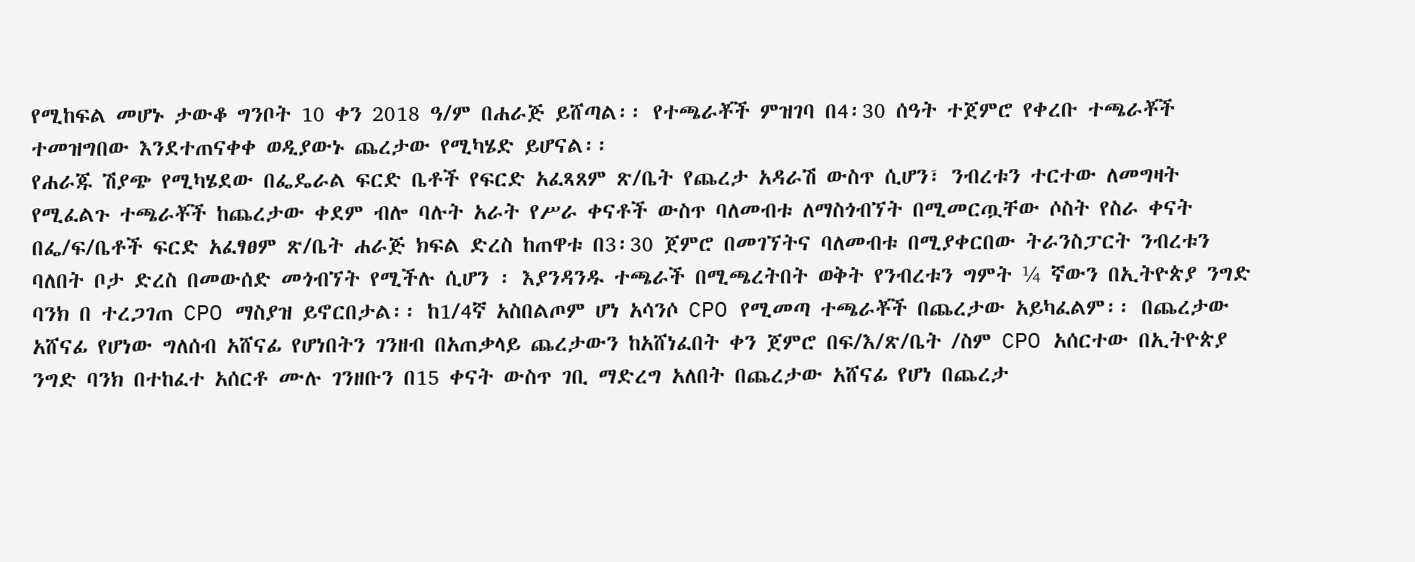የሚከፍል መሆኑ ታውቆ ግንቦት 10 ቀን 2018 ዓ/ም በሐራጅ ይሸጣል፡፡ የተጫራቾች ምዝገባ በ4፡30 ሰዓት ተጀምሮ የቀረቡ ተጫራቾች ተመዝግበው እንደተጠናቀቀ ወዲያውኑ ጨረታው የሚካሄድ ይሆናል፡፡
የሐራጁ ሽያጭ የሚካሄደው በፌዴራል ፍርድ ቤቶች የፍርድ አፈጻጸም ጽ/ቤት የጨረታ አዳራሽ ውስጥ ሲሆን፣ ንብረቱን ተርተው ለመግዛት የሚፈልጉ ተጫራቾች ከጨረታው ቀደም ብሎ ባሉት አራት የሥራ ቀናቶች ውስጥ ባለመብቱ ለማስጎብኘት በሚመርጧቸው ሶስት የስራ ቀናት በፌ/ፍ/ቤቶች ፍርድ አፈፃፀም ጽ/ቤት ሐራጅ ክፍል ድረስ ከጠዋቱ በ3፡30 ጀምሮ በመገኘትና ባለመብቱ በሚያቀርበው ትራንስፓርት ንብረቱን ባለበት ቦታ ድረስ በመውሰድ መጎብኘት የሚችሉ ሲሆን ፡ እያንዳንዱ ተጫራች በሚጫረትበት ወቅት የንብረቱን ግምት ¼ ኛውን በኢትዮጵያ ንግድ ባንክ በ ተረጋገጠ CPO ማስያዝ ይኖርበታል፡፡ ከ1/4ኛ አስበልጦም ሆነ አሳንሶ CPO የሚመጣ ተጫራቾች በጨረታው አይካፈልም፡፡ በጨረታው አሸናፊ የሆነው ግለሰብ አሸናፊ የሆነበትን ገንዘብ በአጠቃላይ ጨረታውን ከአሸነፈበት ቀን ጀምሮ በፍ/እ/ጽ/ቤት /ስም CPO አሰርተው በኢትዮጵያ ንግድ ባንክ በተከፈተ አሰርቶ ሙሉ ገንዘቡን በ15 ቀናት ውስጥ ገቢ ማድረግ አለበት በጨረታው አሸናፊ የሆነ በጨረታ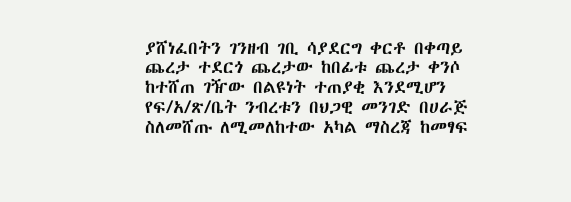ያሸነፈበትን ገንዘብ ገቢ ሳያደርግ ቀርቶ በቀጣይ ጨረታ ተደርጎ ጨረታው ከበፊቱ ጨረታ ቀንሶ ከተሸጠ ገዥው በልዩነት ተጠያቂ እንደሚሆን የፍ/አ/ጽ/ቤት ንብረቱን በህጋዊ መንገድ በሀራጅ ስለመሸጡ ለሚመለከተው አካል ማስረጃ ከመፃፍ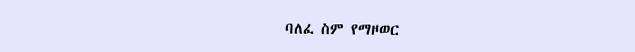ባለፈ ስም የማዞወር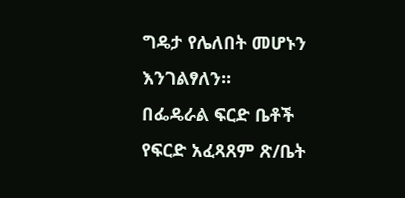ግዴታ የሌለበት መሆኑን እንገልፃለን፡፡
በፌዴራል ፍርድ ቤቶች የፍርድ አፈጻጸም ጽ/ቤት